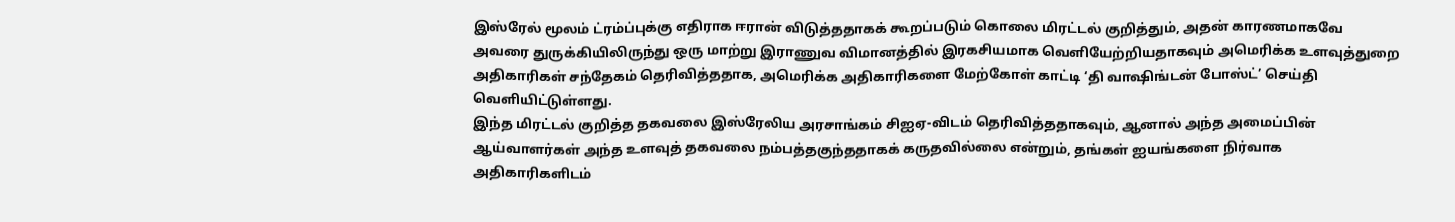இஸ்ரேல் மூலம் ட்ரம்ப்புக்கு எதிராக ஈரான் விடுத்ததாகக் கூறப்படும் கொலை மிரட்டல் குறித்தும், அதன் காரணமாகவே அவரை துருக்கியிலிருந்து ஒரு மாற்று இராணுவ விமானத்தில் இரகசியமாக வெளியேற்றியதாகவும் அமெரிக்க உளவுத்துறை அதிகாரிகள் சந்தேகம் தெரிவித்ததாக, அமெரிக்க அதிகாரிகளை மேற்கோள் காட்டி ‘தி வாஷிங்டன் போஸ்ட்’ செய்தி வெளியிட்டுள்ளது.
இந்த மிரட்டல் குறித்த தகவலை இஸ்ரேலிய அரசாங்கம் சிஐஏ-விடம் தெரிவித்ததாகவும், ஆனால் அந்த அமைப்பின் ஆய்வாளர்கள் அந்த உளவுத் தகவலை நம்பத்தகுந்ததாகக் கருதவில்லை என்றும், தங்கள் ஐயங்களை நிர்வாக அதிகாரிகளிடம்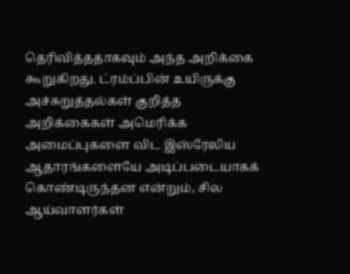தெரிவித்ததாகவும் அந்த அறிக்கை கூறுகிறது. ட்ரம்ப்பின் உயிருக்கு அச்சுறுத்தல்கள் குறித்த அறிக்கைகள் அமெரிக்க அமைப்புகளை விட இஸ்ரேலிய ஆதாரங்களையே அடிப்படையாகக் கொண்டிருந்தன என்றும், சில ஆய்வாளர்கள்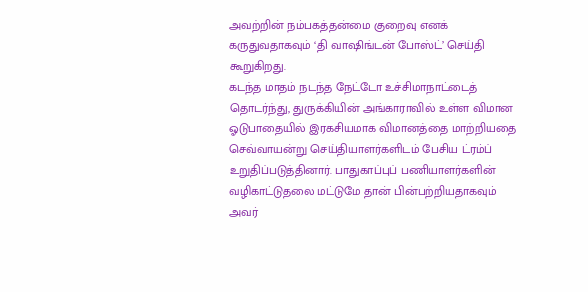அவற்றின் நம்பகத்தன்மை குறைவு எனக் கருதுவதாகவும் ‘தி வாஷிங்டன் போஸ்ட்’ செய்தி கூறுகிறது.
கடந்த மாதம் நடந்த நேட்டோ உச்சிமாநாட்டைத் தொடர்ந்து, துருக்கியின் அங்காராவில் உள்ள விமான ஓடுபாதையில் இரகசியமாக விமானத்தை மாற்றியதை செவ்வாயன்று செய்தியாளர்களிடம் பேசிய ட்ரம்ப் உறுதிப்படுத்தினார். பாதுகாப்புப் பணியாளர்களின் வழிகாட்டுதலை மட்டுமே தான் பின்பற்றியதாகவும் அவர்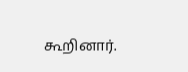கூறினார்.